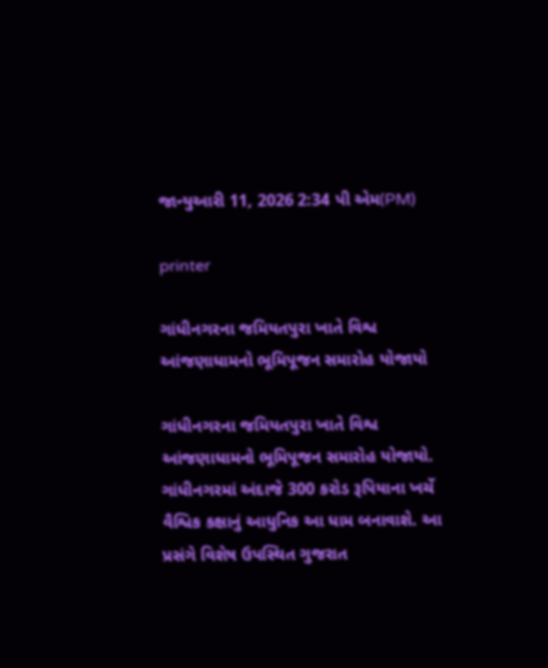જાન્યુઆરી 11, 2026 2:34 પી એમ(PM)

printer

ગાંધીનગરના જમિયતપુરા ખાતે વિશ્વ આંજણાધામનો ભૂમિપૂજન સમારોહ યોજાયો

ગાંધીનગરના જમિયતપુરા ખાતે વિશ્વ આંજણાધામનો ભૂમિપૂજન સમારોહ યોજાયો. ગાંધીનગરમાં અંદાજે 300 કરોડ રૂપિયાના ખર્ચે વૈશ્વિક કક્ષાનું આધુનિક આ ધામ બનાવાશે. આ પ્રસંગે વિશેષ ઉપસ્થિત ગુજરાત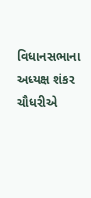વિધાનસભાના અધ્યક્ષ શંકર ચૌધરીએ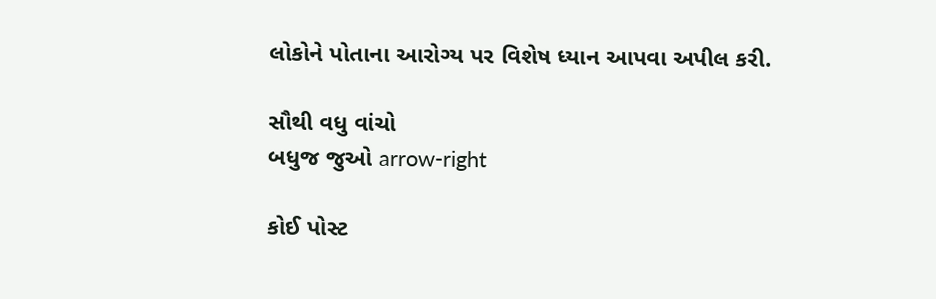લોકોને પોતાના આરોગ્ય પર વિશેષ ધ્યાન આપવા અપીલ કરી.

સૌથી વધુ વાંચો
બધુજ જુઓ arrow-right

કોઈ પોસ્ટ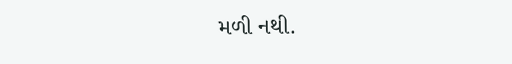મળી નથી.